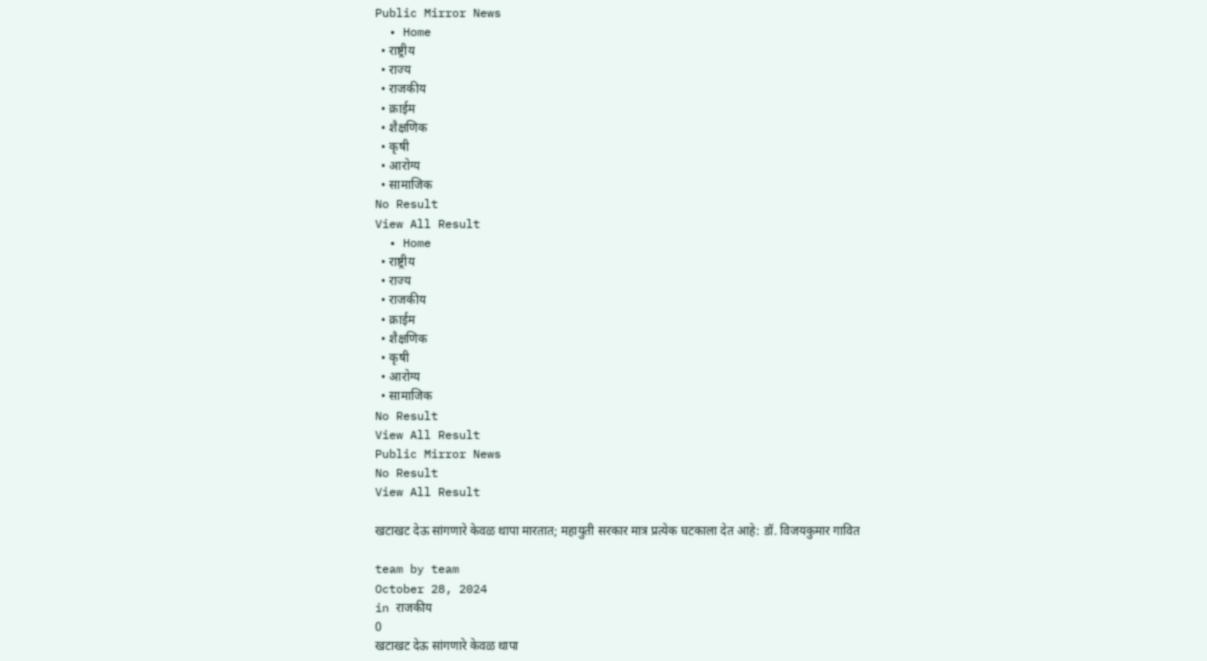Public Mirror News
  • Home
  • राष्ट्रीय
  • राज्य
  • राजकीय
  • क्राईम
  • शैक्षणिक
  • कृषी
  • आरोग्य
  • सामाजिक
No Result
View All Result
  • Home
  • राष्ट्रीय
  • राज्य
  • राजकीय
  • क्राईम
  • शैक्षणिक
  • कृषी
  • आरोग्य
  • सामाजिक
No Result
View All Result
Public Mirror News
No Result
View All Result

खटाखट देऊ सांगणारे केवळ थापा मारतात; महायुती सरकार मात्र प्रत्येक घटकाला देत आहे: डॉ. विजयकुमार गावित

team by team
October 28, 2024
in राजकीय
0
खटाखट देऊ सांगणारे केवळ थापा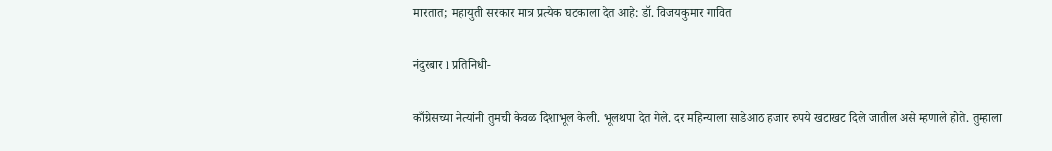मारतात; महायुती सरकार मात्र प्रत्येक घटकाला देत आहे: डॉ. विजयकुमार गावित

नंदुरबार l प्रतिनिधी-

काँग्रेसच्या नेत्यांनी तुमची केवळ दिशाभूल केली. भूलथपा देत गेले. दर महिन्याला साडेआठ हजार रुपये खटाखट दिले जातील असे म्हणाले होते. तुम्हाला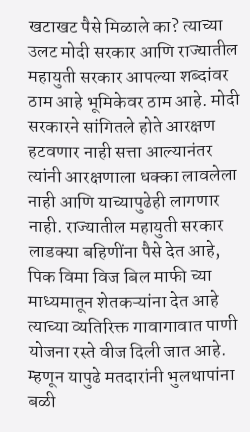खटाखट पैसे मिळाले का? त्याच्या उलट मोदी सरकार आणि राज्यातील महायुती सरकार आपल्या शब्दांवर ठाम आहे भूमिकेवर ठाम आहे. मोदी सरकारने सांगितले होते आरक्षण हटवणार नाही सत्ता आल्यानंतर त्यांनी आरक्षणाला धक्का लावलेला नाही आणि याच्यापुढेही लागणार नाही. राज्यातील महायुती सरकार लाडक्या बहिणींना पैसे देत आहे, पिक विमा विज बिल माफी च्या माध्यमातून शेतकऱ्यांना देत आहे त्याच्या व्यतिरिक्त गावागावात पाणी योजना रस्ते वीज दिली जात आहे. म्हणून यापुढे मतदारांनी भुलथापांना बळी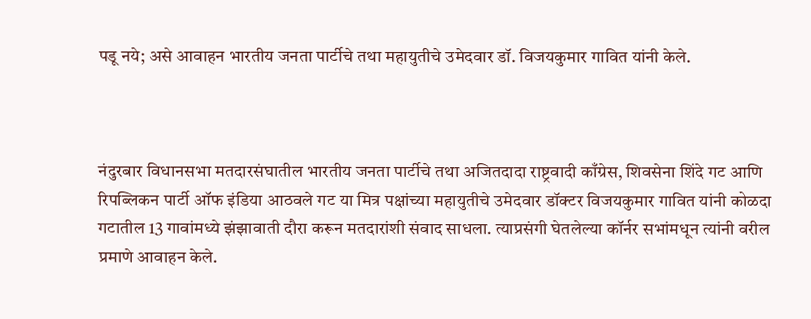पडू नये; असे आवाहन भारतीय जनता पार्टीचे तथा महायुतीचे उमेदवार डॉ. विजयकुमार गावित यांनी केले.



नंदुरबार विधानसभा मतदारसंघातील भारतीय जनता पार्टीचे तथा अजितदादा राष्ट्रवादी काँग्रेस, शिवसेना शिंदे गट आणि रिपब्लिकन पार्टी ऑफ इंडिया आठवले गट या मित्र पक्षांच्या महायुतीचे उमेदवार डॉक्टर विजयकुमार गावित यांनी कोळदा गटातील 13 गावांमध्ये झंझावाती दौरा करून मतदारांशी संवाद साधला. त्याप्रसंगी घेतलेल्या कॉर्नर सभांमधून त्यांनी वरील प्रमाणे आवाहन केले.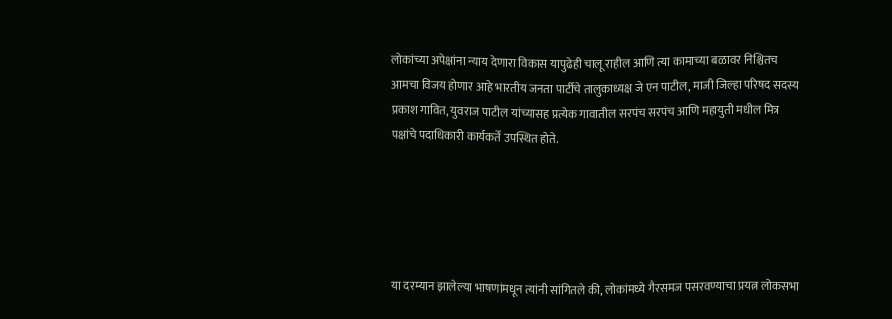लोकांच्या अपेक्षांना न्याय देणारा विकास यापुढेही चालू राहील आणि त्या कामाच्या बळावर निश्चितच आमचा विजय होणार आहे भारतीय जनता पार्टीचे तालुकाध्यक्ष जे एन पाटील, माजी जिल्हा परिषद सदस्य प्रकाश गावित, युवराज पाटील यांच्यासह प्रत्येक गावातील सरपंच सरपंच आणि महायुती मधील मित्र पक्षांचे पदाधिकारी कार्यकर्ते उपस्थित होते.





या दरम्यान झालेल्या भाषणांमधून त्यांनी सांगितले की, लोकांमध्ये गैरसमज पसरवण्याचा प्रयत्न लोकसभा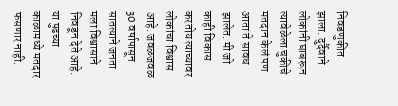निवडणुकीत झाला. दुर्दैवाने लोकांनी घाबरून त्यावेळेला चुकीचे मतदान केलं पण आता ते सावध झालेत. मी जो काही विकास करतोय त्याच्यावर लोकांचा विश्वास आहे. जवळजवळ 30 वर्षापासून सातत्याने जनता मला विश्वासाने निवडून देते आहे. या पुढच्या काळामध्ये मतदार फसणार नाही.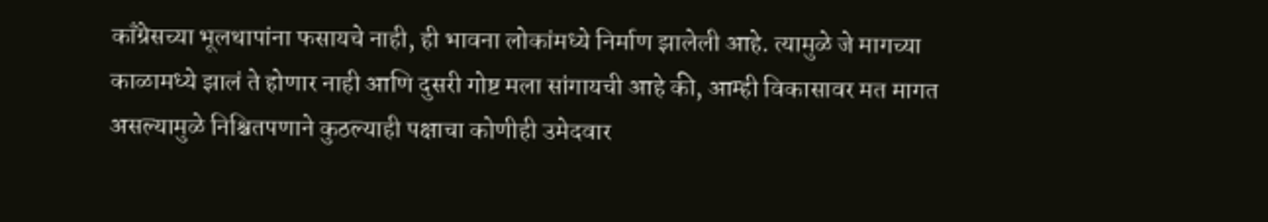काँग्रेसच्या भूलथापांना फसायचे नाही, ही भावना लोकांमध्ये निर्माण झालेली आहे. त्यामुळे जे मागच्या काळामध्ये झालं ते होणार नाही आणि दुसरी गोष्ट मला सांगायची आहे की, आम्ही विकासावर मत मागत असल्यामुळे निश्चितपणाने कुठल्याही पक्षाचा कोणीही उमेदवार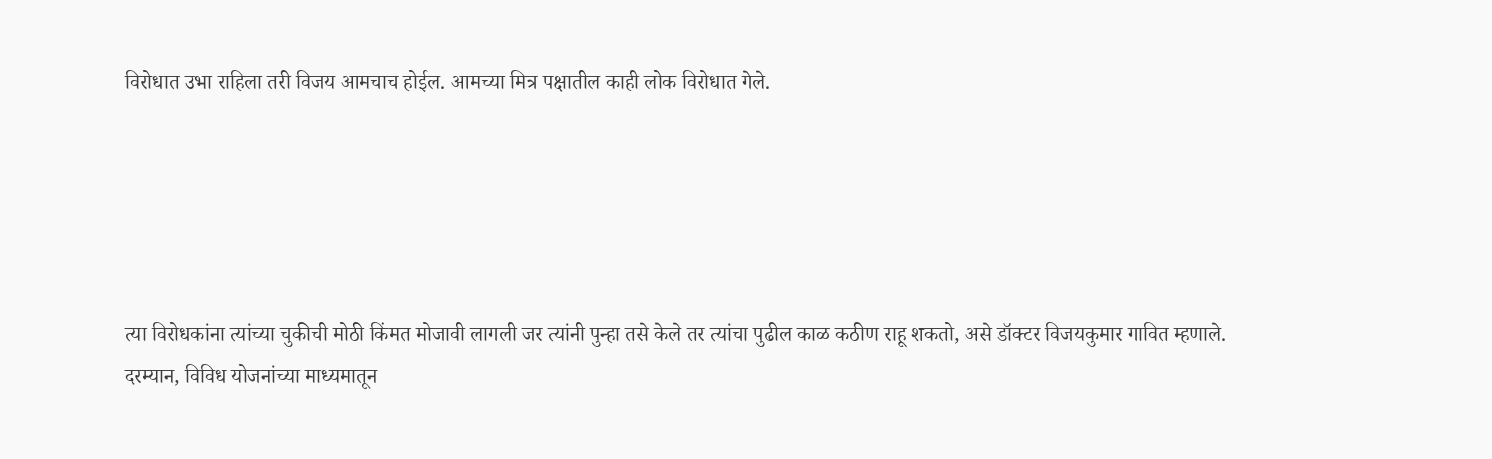विरोधात उभा राहिला तरी विजय आमचाच होईल. आमच्या मित्र पक्षातील काही लोक विरोधात गेले.





त्या विरोधकांना त्यांच्या चुकीची मोठी किंमत मोजावी लागली जर त्यांनी पुन्हा तसे केले तर त्यांचा पुढील काळ कठीण राहू शकतो, असे डॉक्टर विजयकुमार गावित म्हणाले. दरम्यान, विविध योजनांच्या माध्यमातून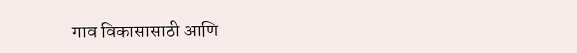गाव विकासासाठी आणि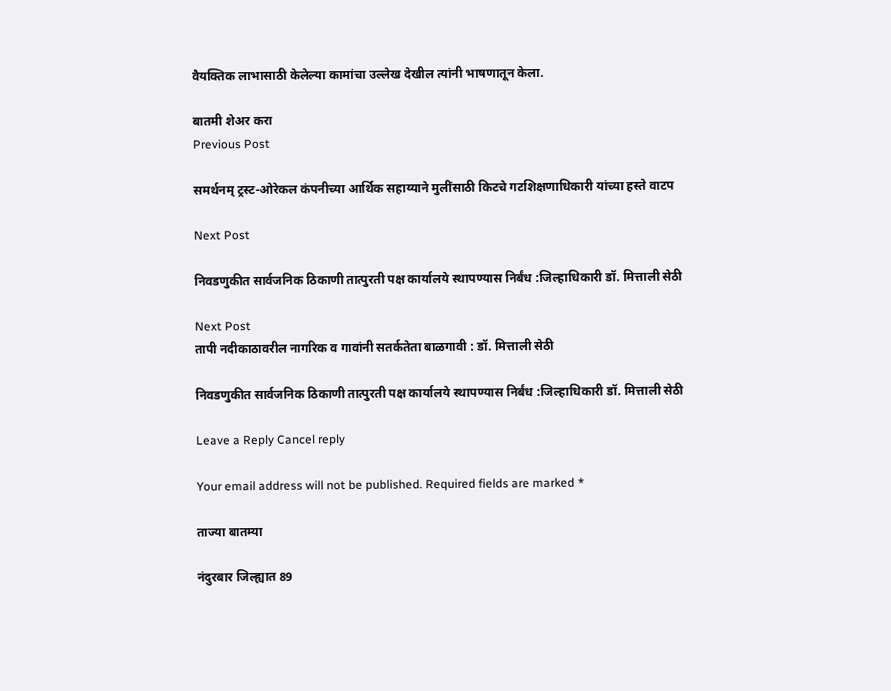वैयक्तिक लाभासाठी केलेल्या कामांचा उल्लेख देखील त्यांनी भाषणातून केला.

बातमी शेअर करा
Previous Post

समर्थनम् ट्रस्ट-ओरेकल कंपनीच्या आर्थिक सहाय्याने मुलींसाठी किटचे गटशिक्षणाधिकारी यांच्या हस्ते वाटप

Next Post

निवडणुकीत सार्वजनिक ठिकाणी तात्पुरती पक्ष कार्यालये स्थापण्यास निर्बंध :जिल्हाधिकारी डॉ. मित्ताली सेठी

Next Post
तापी नदीकाठावरील नागरिक व गावांनी सतर्कतेता बाळगावी : डॉ. मित्ताली सेठी

निवडणुकीत सार्वजनिक ठिकाणी तात्पुरती पक्ष कार्यालये स्थापण्यास निर्बंध :जिल्हाधिकारी डॉ. मित्ताली सेठी

Leave a Reply Cancel reply

Your email address will not be published. Required fields are marked *

ताज्या बातम्या

नंदुरबार जिल्ह्यात 89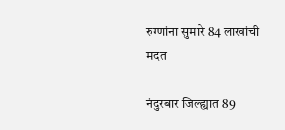रुग्णांना सुमारे 84 लाखांची मदत

नंदुरबार जिल्ह्यात 89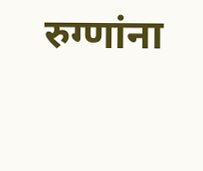रुग्णांना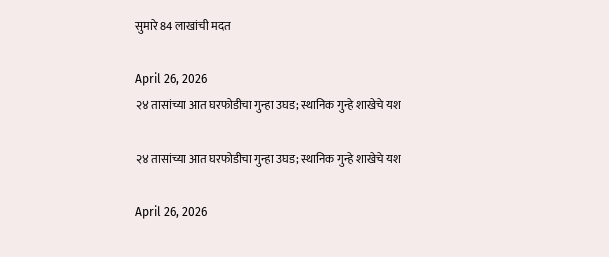सुमारे 84 लाखांची मदत

April 26, 2026
२४ तासांच्या आत घरफोडीचा गुन्हा उघड; स्थानिक गुन्हे शाखेचे यश

२४ तासांच्या आत घरफोडीचा गुन्हा उघड; स्थानिक गुन्हे शाखेचे यश

April 26, 2026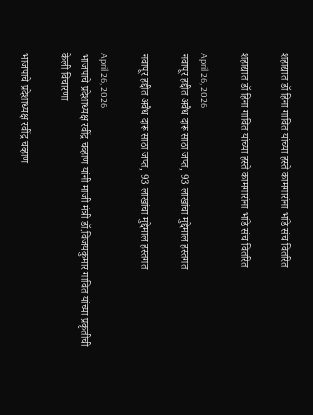शहाद्यात डॉ हिना गावित यांच्या हस्ते कामगारांना भांडे संच वितरित

शहाद्यात डॉ हिना गावित यांच्या हस्ते कामगारांना भांडे संच वितरित

April 26, 2026
नवापूर हद्दीत अवैध दारू साठा जप्त, 93 लाखांचा मुद्देमाल हस्तगत

नवापूर हद्दीत अवैध दारू साठा जप्त, 93 लाखांचा मुद्देमाल हस्तगत

April 26, 2026
भाजपाचे प्रदेशाध्यक्ष रवींद्र चव्हाण यांनी माजी मंत्री डॉ.विजयकुमार गावित यांच्या प्रकृतीची केली विचारणा

भाजपाचे प्रदेशाध्यक्ष रवींद्र चव्हाण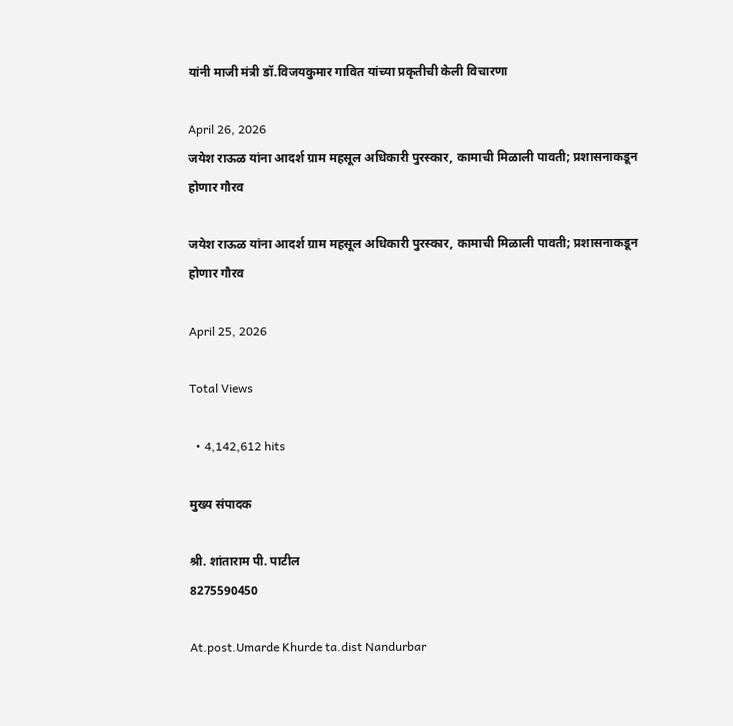यांनी माजी मंत्री डॉ.विजयकुमार गावित यांच्या प्रकृतीची केली विचारणा

April 26, 2026
जयेश राऊळ यांना आदर्श ग्राम महसूल अधिकारी पुरस्कार, कामाची मिळाली पावती; प्रशासनाकडून होणार गौरव

जयेश राऊळ यांना आदर्श ग्राम महसूल अधिकारी पुरस्कार, कामाची मिळाली पावती; प्रशासनाकडून होणार गौरव

April 25, 2026

Total Views

  • 4,142,612 hits

मुख्य संपादक

श्री. शांताराम पी. पाटील
8275590450

At.post.Umarde Khurde ta.dist Nandurbar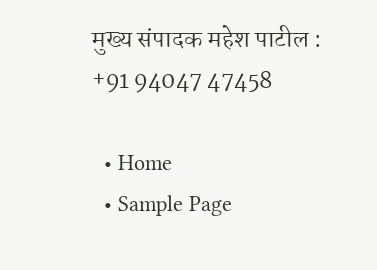मुख्य संपादक महेश पाटील : +91 94047 47458

  • Home
  • Sample Page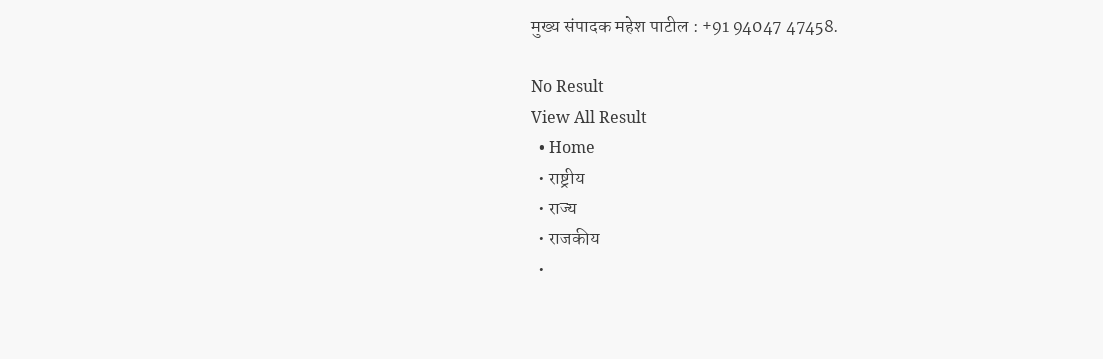मुख्य संपादक महेश पाटील : +91 94047 47458.

No Result
View All Result
  • Home
  • राष्ट्रीय
  • राज्य
  • राजकीय
  •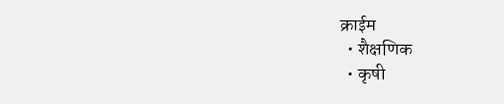क्राईम
  • शैक्षणिक
  • कृषी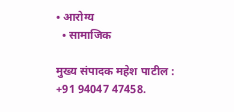• आरोग्य
  • सामाजिक

मुख्य संपादक महेश पाटील : +91 94047 47458.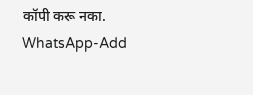कॉपी करू नका.
WhatsApp-Add